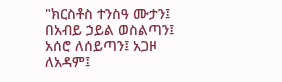"ክርስቶስ ተንስዓ ሙታን፤ በአብይ ኃይል ወስልጣን፤ አሰሮ ለሰይጣን፤ አጋዞ ለአዳም፤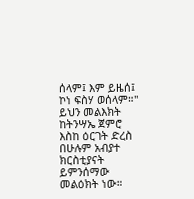ሰላም፤ እም ይዜሰ፤ ኮነ ፍስሃ ወሰላም።" ይህን መልእክት ከትንሣኤ ጀምሮ እስከ ዕርገት ድረስ በሁሉም አብያተ ክርስቲያናት ይምንሰማው መልዕክት ነው።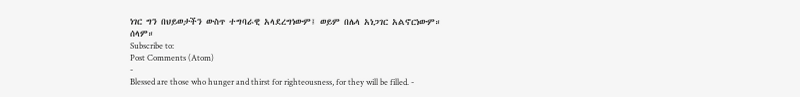ነገር ግን በህይወታችን ውስጥ ተግባራዊ አላደረግነውም፤ ወይም በሌላ አነጋገር አልኖርነውም። ሰላም።
Subscribe to:
Post Comments (Atom)
-
Blessed are those who hunger and thirst for righteousness, for they will be filled. -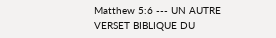Matthew 5:6 --- UN AUTRE VERSET BIBLIQUE DU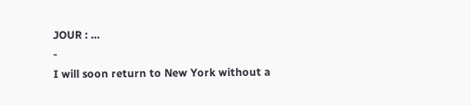JOUR : ...
-
I will soon return to New York without a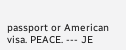passport or American visa. PEACE. --- JE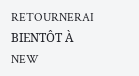RETOURNERAI BIENTÔT À NEW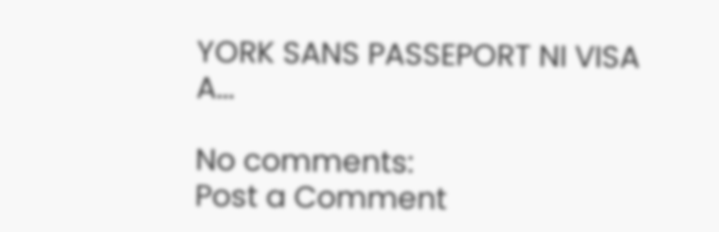YORK SANS PASSEPORT NI VISA A...

No comments:
Post a Comment